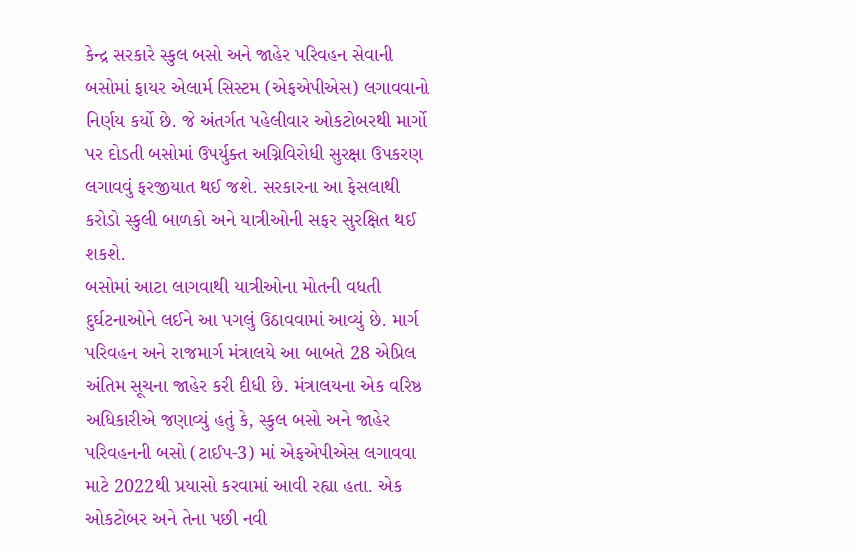કેન્દ્ર સરકારે સ્કુલ બસો અને જાહેર પરિવહન સેવાની બસોમાં ફાયર એલાર્મ સિસ્ટમ (એફએપીએસ) લગાવવાનો નિર્ણય કર્યો છે. જે અંતર્ગત પહેલીવાર ઓકટોબરથી માર્ગો પર દોડતી બસોમાં ઉપર્યુક્ત અગ્નિવિરોધી સુરક્ષા ઉપકરણ લગાવવું ફરજીયાત થઈ જશે. સરકારના આ ફેસલાથી કરોડો સ્કુલી બાળકો અને યાત્રીઓની સફર સુરક્ષિત થઈ શકશે.
બસોમાં આટા લાગવાથી યાત્રીઓના મોતની વધતી દુર્ઘટનાઓને લઈને આ પગલું ઉઠાવવામાં આવ્યું છે. માર્ગ પરિવહન અને રાજમાર્ગ મંત્રાલયે આ બાબતે 28 એપ્રિલ અંતિમ સૂચના જાહેર કરી દીધી છે. મંત્રાલયના એક વરિષ્ઠ અધિકારીએ જણાવ્યું હતું કે, સ્કુલ બસો અને જાહેર પરિવહનની બસો (ટાઈપ-3) માં એફએપીએસ લગાવવા માટે 2022થી પ્રયાસો કરવામાં આવી રહ્યા હતા. એક ઓકટોબર અને તેના પછી નવી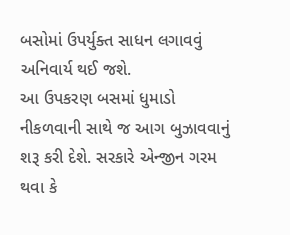બસોમાં ઉપર્યુક્ત સાધન લગાવવું અનિવાર્ય થઈ જશે.
આ ઉપકરણ બસમાં ધુમાડો નીકળવાની સાથે જ આગ બુઝાવવાનું શરૂ કરી દેશે. સરકારે એન્જીન ગરમ થવા કે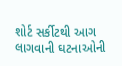શોર્ટ સર્કીટથી આગ લાગવાની ઘટનાઓની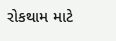રોકથામ માટે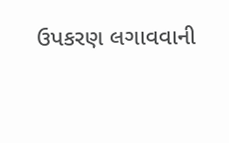ઉપકરણ લગાવવાની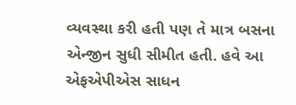વ્યવસ્થા કરી હતી પણ તે માત્ર બસના એન્જીન સુધી સીમીત હતી. હવે આ એફએપીએસ સાધન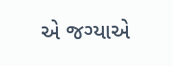એ જગ્યાએ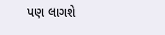પણ લાગશે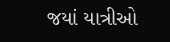જયાં યાત્રીઓ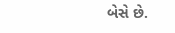બેસે છે.